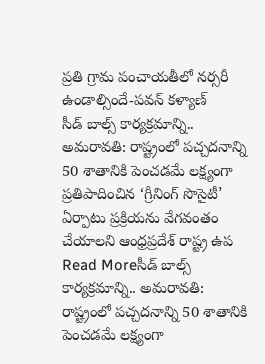ప్రతి గ్రామ పంచాయతీలో నర్సరీ ఉండాల్సిందే-పవన్ కళ్యాణ్
సీడ్ బాల్స్ కార్యక్రమాన్ని.. అమరావతి: రాష్ట్రంలో పచ్చదనాన్ని 50 శాతానికి పెంచడమే లక్ష్యంగా ప్రతిపాదించిన ‘గ్రీనింగ్ సొసైటీ’ ఏర్పాటు ప్రక్రియను వేగవంతం చేయాలని ఆంధ్రప్రదేశ్ రాష్ట్ర ఉప
Read Moreసీడ్ బాల్స్ కార్యక్రమాన్ని.. అమరావతి: రాష్ట్రంలో పచ్చదనాన్ని 50 శాతానికి పెంచడమే లక్ష్యంగా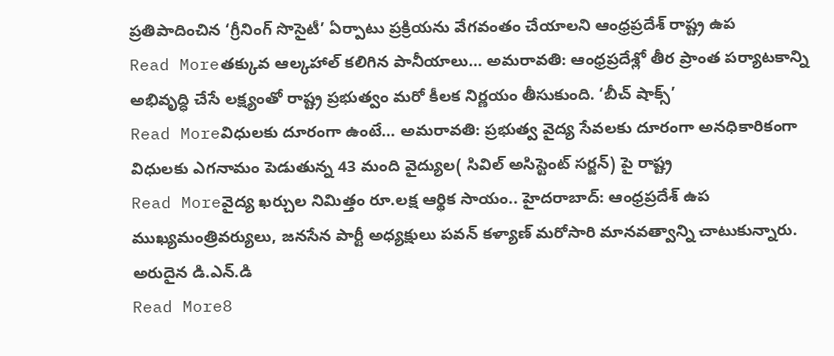ప్రతిపాదించిన ‘గ్రీనింగ్ సొసైటీ’ ఏర్పాటు ప్రక్రియను వేగవంతం చేయాలని ఆంధ్రప్రదేశ్ రాష్ట్ర ఉప
Read Moreతక్కువ ఆల్కహాల్ కలిగిన పానీయాలు… అమరావతి: ఆంధ్రప్రదేశ్లో తీర ప్రాంత పర్యాటకాన్ని అభివృద్ధి చేసే లక్ష్యంతో రాష్ట్ర ప్రభుత్వం మరో కీలక నిర్ణయం తీసుకుంది. ‘బీచ్ షాక్స్’
Read Moreవిధులకు దూరంగా ఉంటే… అమరావతి: ప్రభుత్వ వైద్య సేవలకు దూరంగా అనధికారికంగా విధులకు ఎగనామం పెడుతున్న 43 మంది వైద్యుల( సివిల్ అసిస్టెంట్ సర్జన్) పై రాష్ట్ర
Read Moreవైద్య ఖర్చుల నిమిత్తం రూ.లక్ష ఆర్థిక సాయం.. హైదరాబాద్: ఆంధ్రప్రదేశ్ ఉప ముఖ్యమంత్రివర్యులు, జనసేన పార్టీ అధ్యక్షులు పవన్ కళ్యాణ్ మరోసారి మానవత్వాన్ని చాటుకున్నారు. అరుదైన డి.ఎన్.డి
Read More8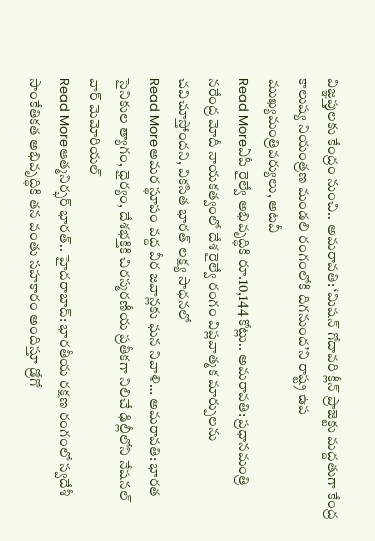విజ్ఞప్తులకు కేంద్రం నుంచి.. అమరావతి: ‘మిషన్ గోదావరి క్లీన్ ప్రాజెక్టు మద్దతుగా కేంద్ర కాలుష్య నియంత్రణ మండలి రంగంలోకి దిగనుంద’ని రాష్ట్ర ఉప ముఖ్యమంత్రివర్యులు, అటవీ
Read Moreఏపీ రైల్వే అభివృద్ధికి రూ.10,144 కోట్లు.. అమరావతి: ప్రధానమంత్రి నరేంద్ర మోదీ నాయకత్వంలో దేశ రైల్వే రంగం విప్లవాత్మక మార్పులను చవిచూస్తోందని, వికసిత భారత్ లక్ష్య సాధనలో
Read Moreఅమర స్థూపం వద్ద వీర జవాన్లకు ఘన నివాళి… అమరావతి: భారత సైనికుల త్యాగం, ధైర్యం, దేశభక్తికి చిరస్మరణీయ ప్రతీకగా నిలిచే ఢిల్లీలోని నేషనల్ వార్ మెమోరియల్
Read Moreఆత్మనిర్భర్ భారత్.. హైదరాబాద్: భారతీయ రక్షణ రంగంలో స్వదేశీ సాంకేతికత అభివృద్ధికి తన వంతు సహకారం అందిస్తూ డ్రోగో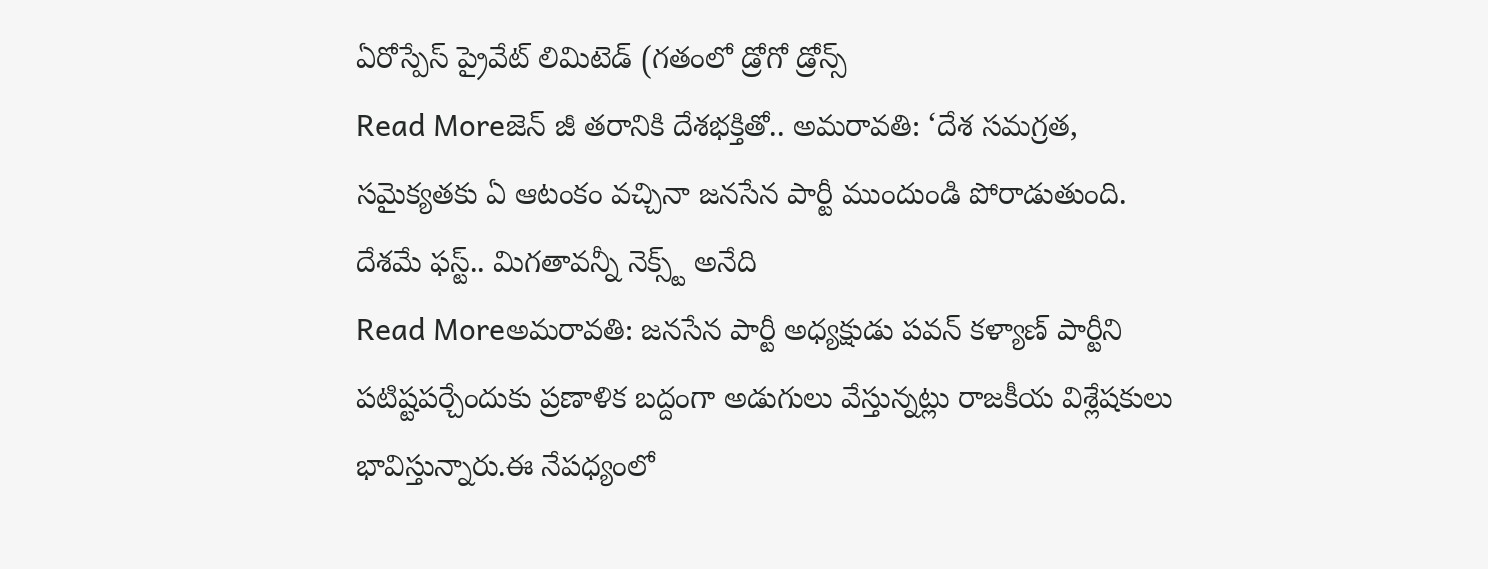ఏరోస్పేస్ ప్రైవేట్ లిమిటెడ్ (గతంలో డ్రోగో డ్రోన్స్
Read Moreజెన్ జీ తరానికి దేశభక్తితో.. అమరావతి: ‘దేశ సమగ్రత, సమైక్యతకు ఏ ఆటంకం వచ్చినా జనసేన పార్టీ ముందుండి పోరాడుతుంది. దేశమే ఫస్ట్.. మిగతావన్నీ నెక్స్ట్ అనేది
Read Moreఅమరావతి: జనసేన పార్టీ అధ్యక్షుడు పవన్ కళ్యాణ్ పార్టీని పటిష్టపర్చేందుకు ప్రణాళిక బద్దంగా అడుగులు వేస్తున్నట్లు రాజకీయ విశ్లేషకులు భావిస్తున్నారు.ఈ నేపధ్యంలో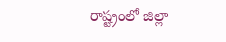రాష్ట్రంలో జిల్లా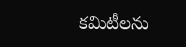కమిటీలను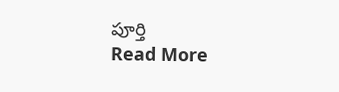పూర్తి
Read More